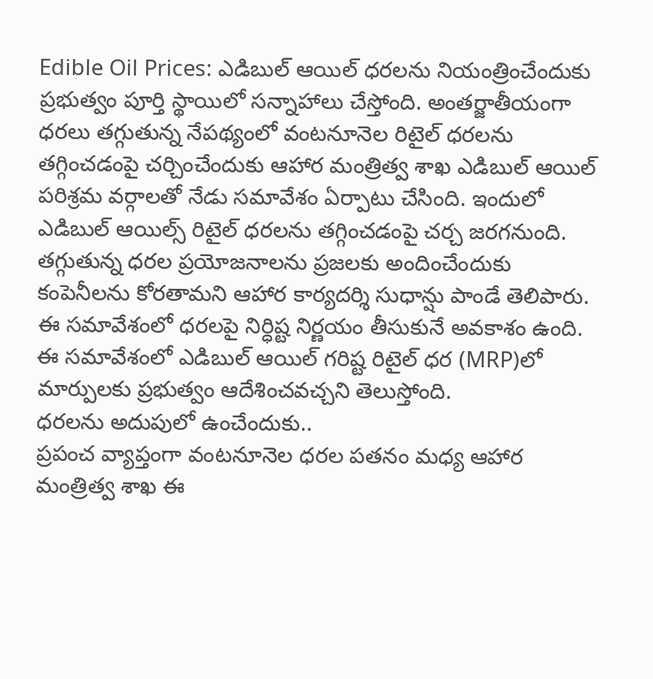Edible Oil Prices: ఎడిబుల్ ఆయిల్ ధరలను నియంత్రించేందుకు ప్రభుత్వం పూర్తి స్థాయిలో సన్నాహాలు చేస్తోంది. అంతర్జాతీయంగా ధరలు తగ్గుతున్న నేపథ్యంలో వంటనూనెల రిటైల్ ధరలను తగ్గించడంపై చర్చించేందుకు ఆహార మంత్రిత్వ శాఖ ఎడిబుల్ ఆయిల్ పరిశ్రమ వర్గాలతో నేడు సమావేశం ఏర్పాటు చేసింది. ఇందులో ఎడిబుల్ ఆయిల్స్ రిటైల్ ధరలను తగ్గించడంపై చర్చ జరగనుంది. తగ్గుతున్న ధరల ప్రయోజనాలను ప్రజలకు అందించేందుకు కంపెనీలను కోరతామని ఆహార కార్యదర్శి సుధాన్షు పాండే తెలిపారు. ఈ సమావేశంలో ధరలపై నిర్ధిష్ట నిర్ణయం తీసుకునే అవకాశం ఉంది. ఈ సమావేశంలో ఎడిబుల్ ఆయిల్ గరిష్ట రిటైల్ ధర (MRP)లో మార్పులకు ప్రభుత్వం ఆదేశించవచ్చని తెలుస్తోంది.
ధరలను అదుపులో ఉంచేందుకు..
ప్రపంచ వ్యాప్తంగా వంటనూనెల ధరల పతనం మధ్య ఆహార మంత్రిత్వ శాఖ ఈ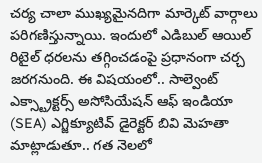చర్య చాలా ముఖ్యమైనదిగా మార్కెట్ వార్గాలు పరిగణిస్తున్నాయి. ఇందులో ఎడిబుల్ ఆయిల్ రిటైల్ ధరలను తగ్గించడంపై ప్రధానంగా చర్చ జరగనుంది. ఈ విషయంలో.. సాల్వెంట్ ఎక్స్ట్రాక్టర్స్ అసోసియేషన్ ఆఫ్ ఇండియా (SEA) ఎగ్జిక్యూటివ్ డైరెక్టర్ బివి మెహతా మాట్లాడుతూ.. గత నెలలో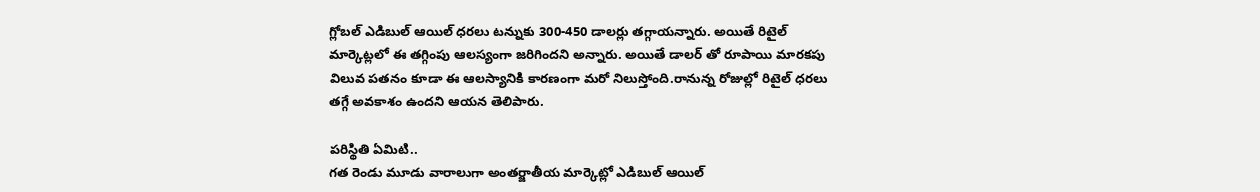గ్లోబల్ ఎడిబుల్ ఆయిల్ ధరలు టన్నుకు 300-450 డాలర్లు తగ్గాయన్నారు. అయితే రిటైల్ మార్కెట్లలో ఈ తగ్గింపు ఆలస్యంగా జరిగిందని అన్నారు. అయితే డాలర్ తో రూపాయి మారకపు విలువ పతనం కూడా ఈ ఆలస్యానికి కారణంగా మరో నిలుస్తోంది.రానున్న రోజుల్లో రిటైల్ ధరలు తగ్గే అవకాశం ఉందని ఆయన తెలిపారు.

పరిస్థితి ఏమిటి..
గత రెండు మూడు వారాలుగా అంతర్జాతీయ మార్కెట్లో ఎడిబుల్ ఆయిల్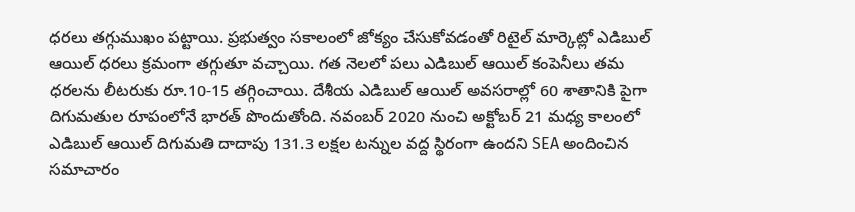ధరలు తగ్గుముఖం పట్టాయి. ప్రభుత్వం సకాలంలో జోక్యం చేసుకోవడంతో రిటైల్ మార్కెట్లో ఎడిబుల్ ఆయిల్ ధరలు క్రమంగా తగ్గుతూ వచ్చాయి. గత నెలలో పలు ఎడిబుల్ ఆయిల్ కంపెనీలు తమ ధరలను లీటరుకు రూ.10-15 తగ్గించాయి. దేశీయ ఎడిబుల్ ఆయిల్ అవసరాల్లో 60 శాతానికి పైగా దిగుమతుల రూపంలోనే భారత్ పొందుతోంది. నవంబర్ 2020 నుంచి అక్టోబర్ 21 మధ్య కాలంలో ఎడిబుల్ ఆయిల్ దిగుమతి దాదాపు 131.3 లక్షల టన్నుల వద్ద స్థిరంగా ఉందని SEA అందించిన సమాచారం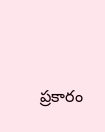ప్రకారం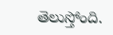తెలుస్తోంది.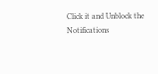Click it and Unblock the Notifications